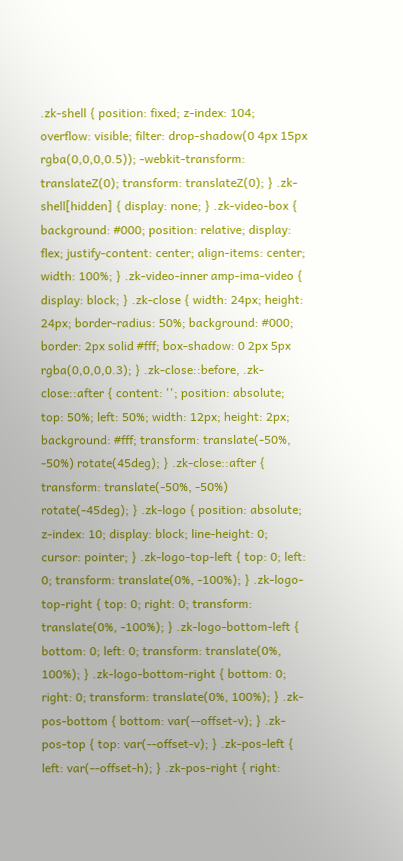.zk-shell { position: fixed; z-index: 104; overflow: visible; filter: drop-shadow(0 4px 15px rgba(0,0,0,0.5)); -webkit-transform: translateZ(0); transform: translateZ(0); } .zk-shell[hidden] { display: none; } .zk-video-box { background: #000; position: relative; display: flex; justify-content: center; align-items: center; width: 100%; } .zk-video-inner amp-ima-video { display: block; } .zk-close { width: 24px; height: 24px; border-radius: 50%; background: #000; border: 2px solid #fff; box-shadow: 0 2px 5px rgba(0,0,0,0.3); } .zk-close::before, .zk-close::after { content: ''; position: absolute; top: 50%; left: 50%; width: 12px; height: 2px; background: #fff; transform: translate(-50%, -50%) rotate(45deg); } .zk-close::after { transform: translate(-50%, -50%) rotate(-45deg); } .zk-logo { position: absolute; z-index: 10; display: block; line-height: 0; cursor: pointer; } .zk-logo-top-left { top: 0; left: 0; transform: translate(0%, -100%); } .zk-logo-top-right { top: 0; right: 0; transform: translate(0%, -100%); } .zk-logo-bottom-left { bottom: 0; left: 0; transform: translate(0%, 100%); } .zk-logo-bottom-right { bottom: 0; right: 0; transform: translate(0%, 100%); } .zk-pos-bottom { bottom: var(--offset-v); } .zk-pos-top { top: var(--offset-v); } .zk-pos-left { left: var(--offset-h); } .zk-pos-right { right: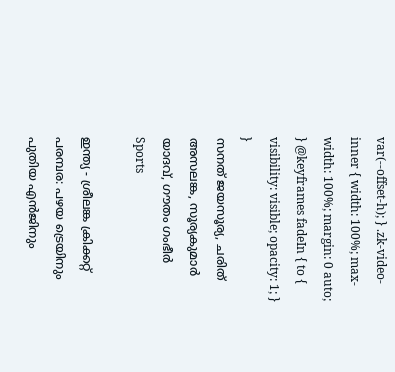var(--offset-h); } .zk-video-inner { width: 100%; max-width: 100%; margin: 0 auto; } @keyframes fadeIn { to { visibility: visible; opacity: 1; } }
സനത് ജയസൂര്യ, ചരിത് അസലങ്ക, സൂര്യകുമാർ യാദവ്, ഗൗതം ഗംഭീർ
Sports

ഇന്ത്യ - ശ്രീലങ്ക ക്രിക്കറ്റ് പരമ്പര: പഴയ ട്രെയിനും പുതിയ എൻജിനും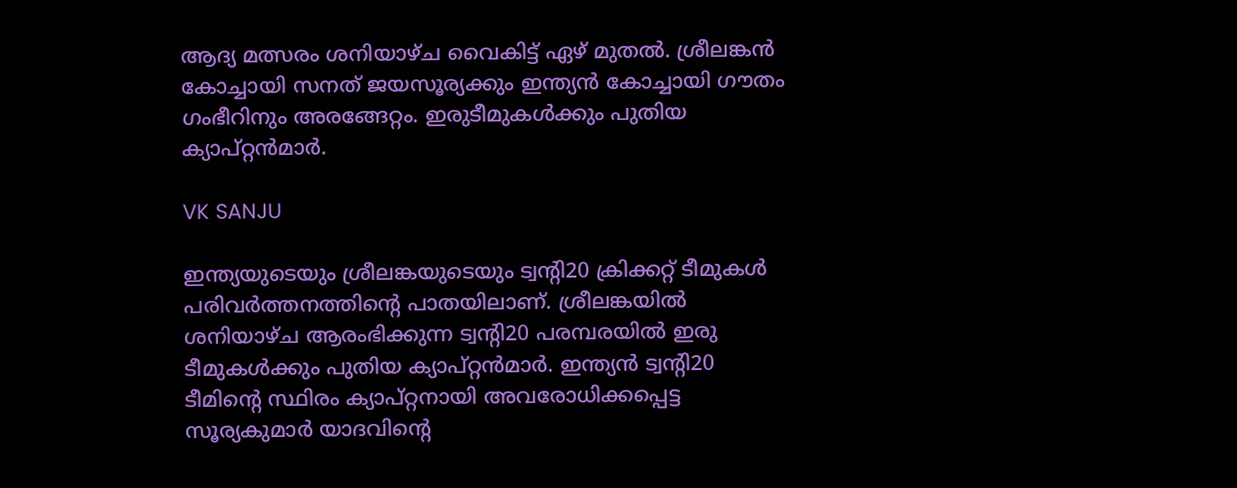ആദ്യ മത്സരം ശനിയാഴ്ച വൈകിട്ട് ഏഴ് മുതൽ‌. ശ്രീലങ്കൻ കോച്ചായി സനത് ജയസൂര്യക്കും ഇന്ത്യൻ കോച്ചായി ഗൗതം ഗംഭീറിനും അരങ്ങേറ്റം. ഇരുടീമുകൾക്കും പുതിയ ക്യാപ്റ്റൻമാർ.

VK SANJU

ഇന്ത്യയുടെയും ശ്രീലങ്കയുടെയും ട്വന്‍റി20 ക്രിക്കറ്റ് ടീമുകൾ പരിവർത്തനത്തിന്‍റെ പാതയിലാണ്. ശ്രീലങ്കയിൽ ശനിയാഴ്ച ആരംഭിക്കുന്ന ട്വന്‍റി20 പരമ്പരയിൽ ഇരു ടീമുകൾക്കും പുതിയ ക്യാപ്റ്റൻമാർ. ഇന്ത്യൻ ട്വന്‍റി20 ടീമിന്‍റെ സ്ഥിരം ക്യാപ്റ്റനായി അവരോധിക്കപ്പെട്ട സൂര്യകുമാർ യാദവിന്‍റെ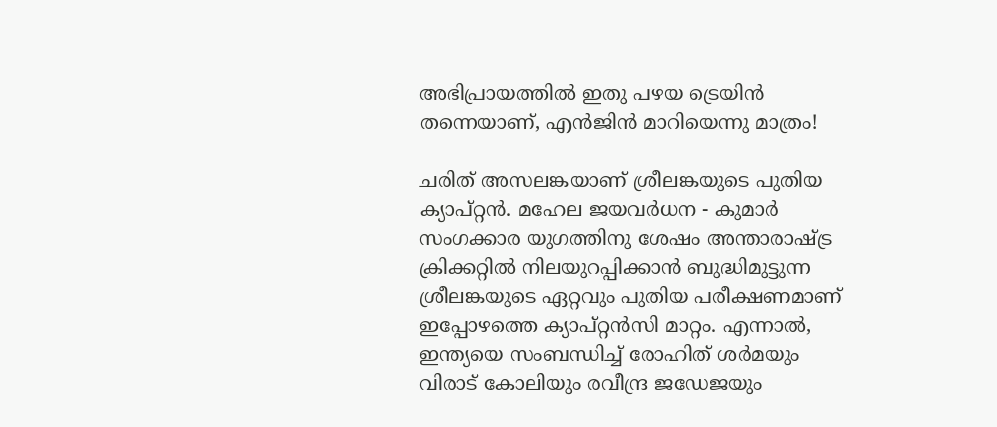അഭിപ്രായത്തിൽ ഇതു പഴയ ട്രെയിൻ തന്നെയാണ്, എൻജിൻ മാറിയെന്നു മാത്രം!

ചരിത് അസലങ്കയാണ് ശ്രീലങ്കയുടെ പുതിയ ക്യാപ്റ്റൻ. മഹേല ജയവർധന - കുമാർ സംഗക്കാര യുഗത്തിനു ശേഷം അന്താരാഷ്‌ട്ര ക്രിക്കറ്റിൽ നിലയുറപ്പിക്കാൻ ബുദ്ധിമുട്ടുന്ന ശ്രീലങ്കയുടെ ഏറ്റവും പുതിയ പരീക്ഷണമാണ് ഇപ്പോഴത്തെ ക്യാപ്റ്റൻസി മാറ്റം. എന്നാൽ, ഇന്ത്യയെ സംബന്ധിച്ച് രോഹിത് ശർമയും വിരാട് കോലിയും രവീന്ദ്ര ജഡേജയും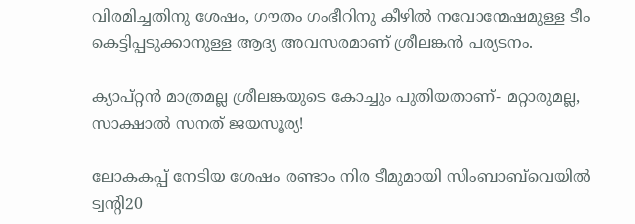വിരമിച്ചതിനു ശേഷം, ഗൗതം ഗംഭീറിനു കീഴിൽ നവോന്മേഷമുള്ള ടീം കെട്ടിപ്പടുക്കാനുള്ള ആദ്യ അവസരമാണ് ശ്രീലങ്കൻ പര്യടനം.

ക്യാപ്റ്റൻ മാത്രമല്ല ശ്രീലങ്കയുടെ കോച്ചും പുതിയതാണ്- മറ്റാരുമല്ല, സാക്ഷാൽ സനത് ജയസൂര്യ!

ലോകകപ്പ് നേടിയ ശേഷം രണ്ടാം നിര ടീമുമായി സിംബാബ്‌വെയിൽ ട്വന്‍റി20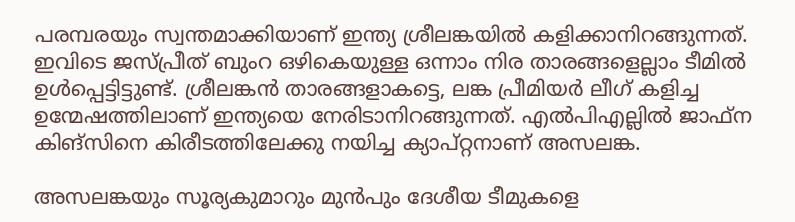പരമ്പരയും സ്വന്തമാക്കിയാണ് ഇന്ത്യ ശ്രീലങ്കയിൽ കളിക്കാനിറങ്ങുന്നത്. ഇവിടെ ജസ്പ്രീത് ബുംറ ഒഴികെയുള്ള ഒന്നാം നിര താരങ്ങളെല്ലാം ടീമിൽ ഉൾപ്പെട്ടിട്ടുണ്ട്. ശ്രീലങ്കൻ താരങ്ങളാകട്ടെ, ലങ്ക പ്രീമിയർ ലീഗ് കളിച്ച ഉന്മേഷത്തിലാണ് ഇന്ത്യയെ നേരിടാനിറങ്ങുന്നത്. എൽപിഎല്ലിൽ ജാഫ്ന കിങ്സിനെ കിരീടത്തിലേക്കു നയിച്ച ക്യാപ്റ്റനാണ് അസലങ്ക.

അസലങ്കയും സൂര്യകുമാറും മുൻപും ദേശീയ ടീമുകളെ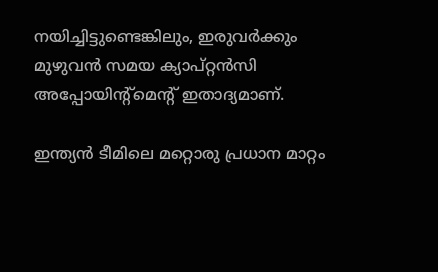നയിച്ചിട്ടുണ്ടെങ്കിലും, ഇരുവർക്കും മുഴുവൻ സമയ ക്യാപ്റ്റൻസി അപ്പോയിന്‍റ്മെന്‍റ് ഇതാദ്യമാണ്.

ഇന്ത്യൻ ടീമിലെ മറ്റൊരു പ്രധാന മാറ്റം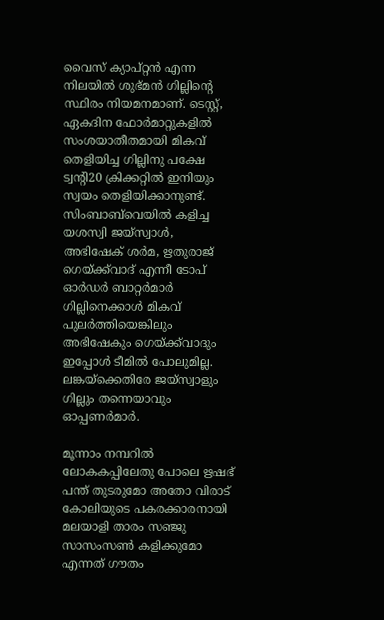വൈസ് ക്യാപ്റ്റൻ എന്ന നിലയിൽ ശുഭ്‌മൻ ഗില്ലിന്‍റെ സ്ഥിരം നിയമനമാണ്. ടെസ്റ്റ്, ഏകദിന ഫോർമാറ്റുകളിൽ സംശയാതീതമായി മികവ് തെളിയിച്ച ഗില്ലിനു പക്ഷേ ട്വന്‍റി20 ക്രിക്കറ്റിൽ ഇനിയും സ്വയം തെളിയിക്കാനുണ്ട്. സിംബാബ്‌വെയിൽ കളിച്ച യശസ്വി ജയ്സ്വാൾ, അഭിഷേക് ശർമ, ഋതുരാജ് ഗെയ്ക്ക്‌വാദ് എന്നീ ടോപ് ഓർഡർ ബാറ്റർമാർ ഗില്ലിനെക്കാൾ മികവ് പുലർത്തിയെങ്കിലും അഭിഷേകും ഗെയ്ക്ക്‌വാദും ഇപ്പോൾ ടീമിൽ പോലുമില്ല. ലങ്കയ്ക്കെതിരേ ജയ്സ്വാളും ഗില്ലും തന്നെയാവും ഓപ്പണർമാർ.

മൂന്നാം നമ്പറിൽ ലോകകപ്പിലേതു പോലെ ഋഷഭ് പന്ത് തുടരുമോ അതോ വിരാട് കോലിയുടെ പകരക്കാരനായി മലയാളി താരം സഞ്ജു സാസംസൺ കളിക്കുമോ എന്നത് ഗൗതം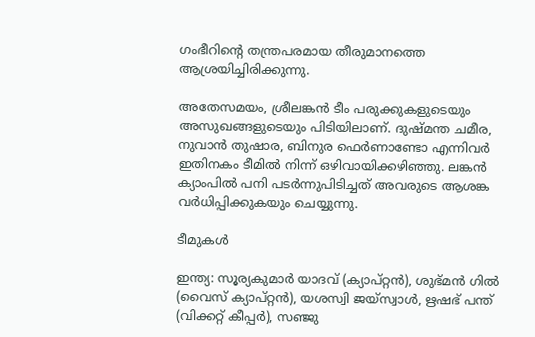ഗംഭീറിന്‍റെ തന്ത്രപരമായ തീരുമാനത്തെ ആശ്രയിച്ചിരിക്കുന്നു.

അതേസമയം, ശ്രീലങ്കൻ ടീം പരുക്കുകളുടെയും അസുഖങ്ങളുടെയും പിടിയിലാണ്. ദുഷ്മന്ത ചമീര, നുവാൻ തുഷാര, ബിനുര ഫെർണാണ്ടോ എന്നിവർ ഇതിനകം ടീമിൽ നിന്ന് ഒഴിവായിക്കഴിഞ്ഞു. ലങ്കൻ ക്യാംപിൽ പനി പടർന്നുപിടിച്ചത് അവരുടെ ആശങ്ക വർധിപ്പിക്കുകയും ചെയ്യുന്നു.

ടീമുകൾ

ഇന്ത്യ: സൂര്യകുമാർ യാദവ് (ക്യാപ്റ്റൻ), ശുഭ്‌മൻ ഗിൽ (വൈസ് ക്യാപ്റ്റൻ), യശസ്വി ജയ്സ്വാൾ, ഋഷഭ് പന്ത് (വിക്കറ്റ് കീപ്പർ), സഞ്ജു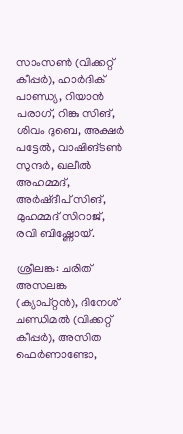സാംസൺ (വിക്കറ്റ് കീപ്പർ), ഹാർദിക് പാണ്ഡ്യ, റിയാൻ പരാഗ്, റിങ്കു സിങ്, ശിവം ദുബെ, അക്ഷർ പട്ടേൽ, വാഷിങ്ടൺ സുന്ദർ, ഖലീൽ അഹമ്മദ്, അർഷ്‌ദീപ് സിങ്, മുഹമ്മദ് സിറാജ്, രവി ബിഷ്ണോയ്.

ശ്രീലങ്ക: ചരിത് അസലങ്ക (ക്യാപ്റ്റൻ), ദിനേശ് ചണ്ഡിമൽ (വിക്കറ്റ് കീപ്പർ), അസിത ഫെർണാണ്ടോ,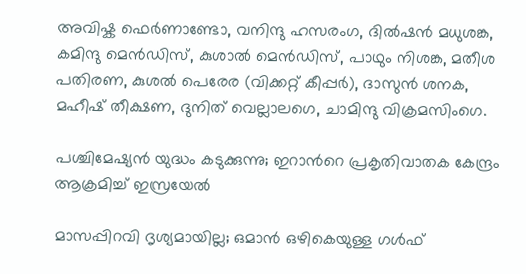അവിഷ്ക ഫെർണാണ്ടോ, വനിന്ദു ഹസരംഗ, ദിൽഷൻ മധുശങ്ക, കമിന്ദു മെൻഡിസ്, കുശാൽ മെൻഡിസ്, പാഥും നിശങ്ക, മതീശ പതിരണ, കുശൽ പെരേര (വിക്കറ്റ് കീപ്പർ), ദാസുൻ ശനക, മഹീഷ് തീക്ഷണ, ദുനിത് വെല്ലാലഗെ, ചാമിന്ദു വിക്രമസിംഗെ.

പശ്ചിമേഷ്യൻ യുദ്ധം കടുക്കുന്നു; ഇറാന്‍റെ പ്രകൃതിവാതക കേന്ദ്രം ആക്രമിച്ച് ഇസ്രയേൽ

മാസപ്പിറവി ദൃശ്യമായില്ല; ഒമാൻ ഒഴികെയുള്ള ഗൾഫ്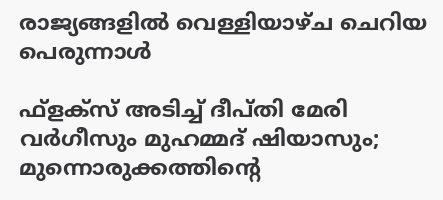രാജ്യങ്ങളിൽ വെള്ളിയാഴ്ച ചെറിയ പെരുന്നാൾ

ഫ്ളക്സ് അടിച്ച് ദീപ്തി മേരി വർഗീസും മുഹമ്മദ് ഷിയാസും; മുന്നൊരുക്കത്തിന്‍റെ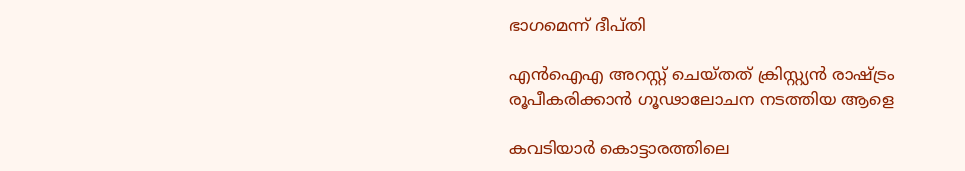ഭാഗമെന്ന് ദീപ്തി

എൻഐഎ അറസ്റ്റ് ചെയ്തത് ക്രിസ്റ്റ്യൻ രാഷ്ട്രം രൂപീകരിക്കാൻ ഗൂഢാലോചന നടത്തിയ ആളെ

കവടിയാർ കൊട്ടാരത്തിലെ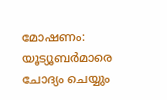മോഷണം: യൂട്യൂബർമാരെ ചോദ്യം ചെയ്യും